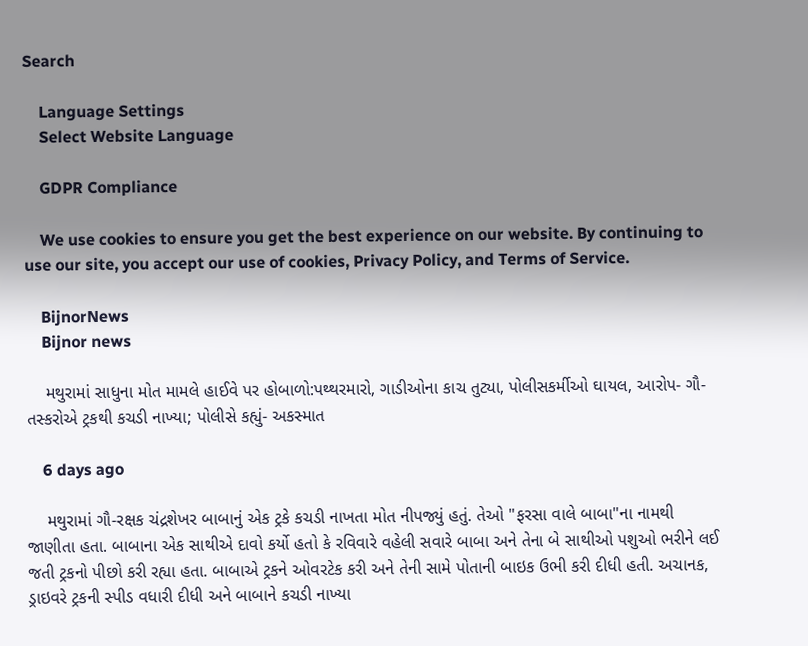Search

    Language Settings
    Select Website Language

    GDPR Compliance

    We use cookies to ensure you get the best experience on our website. By continuing to use our site, you accept our use of cookies, Privacy Policy, and Terms of Service.

    BijnorNews
    Bijnor news

    મથુરામાં સાધુના મોત મામલે હાઈવે પર હોબાળો:પથ્થરમારો, ગાડીઓના કાચ તુટ્યા, પોલીસકર્મીઓ ઘાયલ, આરોપ- ગૌ-તસ્કરોએ ટ્રકથી કચડી નાખ્યા; પોલીસે કહ્યું- અકસ્માત

    6 days ago

    મથુરામાં ગૌ-રક્ષક ચંદ્રશેખર બાબાનું એક ટ્રકે કચડી નાખતા મોત નીપજ્યું હતું. તેઓ "ફરસા વાલે બાબા"ના નામથી જાણીતા હતા. બાબાના એક સાથીએ દાવો કર્યો હતો કે રવિવારે વહેલી સવારે બાબા અને તેના બે સાથીઓ પશુઓ ભરીને લઈ જતી ટ્રકનો પીછો કરી રહ્યા હતા. બાબાએ ટ્રકને ઓવરટેક કરી અને તેની સામે પોતાની બાઇક ઉભી કરી દીધી હતી. અચાનક, ડ્રાઇવરે ટ્રકની સ્પીડ વધારી દીધી અને બાબાને કચડી નાખ્યા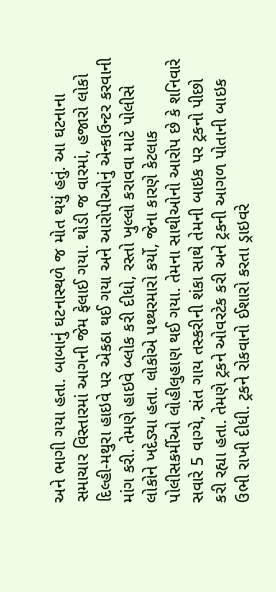અને ભાગી ગયા હતા. બાબાનું ઘટનાસ્થળે જ મોત થયું હતું. આ ઘટનાના સમાચાર વિસ્તારમાં આગની જેમ ફેલાઈ ગયા. થોડી જ વારમાં, હજારો લોકો દિલ્હી-મથુરા હાઇવે પર એકઠા થઈ ગયા અને આરોપીઓનું એન્કાઉન્ટર કરવાની માંગ કરી. તેમણે હાઇવે બ્લોક કરી દીધો, રસ્તો ખુલ્લો કરાવવા માટે પોલીસે લોકોને ખદેડ્યા હતા. લોકોએ પથ્થરમારો કર્યો, જેના કારણે કેટલાક પોલીસકર્મીઓ લોહીલુહાણ થઈ ગયા. તેમના સાથીઓનો આરોપ છે કે શનિવારે સવારે 5 વાગ્યે, સંત ગાય તસ્કરીની શંકા સાથે તેમની બાઇક પર ટ્રકનો પીછો કરી રહ્યા હતા. તેમણે ટ્રકને ઓવરટેક કરી અને ટ્રકની આગળ પોતાની બાઇક ઉભી રાખી દીધી. ટ્રકને રોકવાનો ઈશારો કરતા ડ્રાઇવરે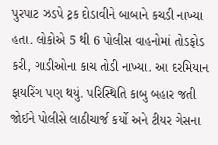પુરપાટ ઝડપે ટ્રક દોડાવીને બાબાને કચડી નાખ્યા હતા. લોકોએ 5 થી 6 પોલીસ વાહનોમાં તોડફોડ કરી, ગાડીઓના કાચ તોડી નાખ્યા. આ દરમિયાન ફાયરિંગ પણ થયું. પરિસ્થિતિ કાબુ બહાર જતી જોઈને પોલીસે લાઠીચાર્જ કર્યો અને ટીયર ગેસના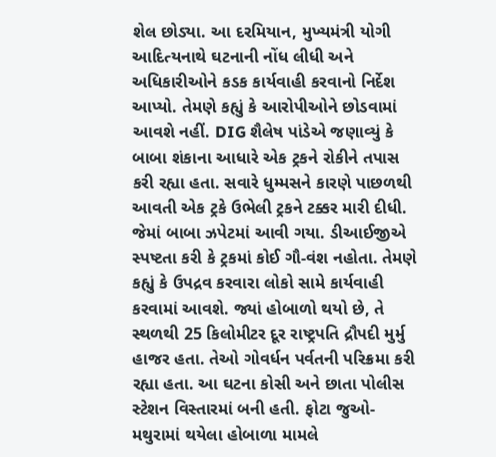શેલ છોડ્યા. આ દરમિયાન, મુખ્યમંત્રી યોગી આદિત્યનાથે ઘટનાની નોંધ લીધી અને અધિકારીઓને કડક કાર્યવાહી કરવાનો નિર્દેશ આપ્યો. તેમણે કહ્યું કે આરોપીઓને છોડવામાં આવશે નહીં. DIG શૈલેષ પાંડેએ જણાવ્યું કે બાબા શંકાના આધારે એક ટ્રકને રોકીને તપાસ કરી રહ્યા હતા. સવારે ધુમ્મસને કારણે પાછળથી આવતી એક ટ્રકે ઉભેલી ટ્રકને ટક્કર મારી દીધી. જેમાં બાબા ઝપેટમાં આવી ગયા. ડીઆઈજીએ સ્પષ્ટતા કરી કે ટ્રકમાં કોઈ ગૌ-વંશ નહોતા. તેમણે કહ્યું કે ઉપદ્રવ કરવારા લોકો સામે કાર્યવાહી કરવામાં આવશે. જ્યાં હોબાળો થયો છે, તે સ્થળથી 25 કિલોમીટર દૂર રાષ્ટ્રપતિ દ્રૌપદી મુર્મુ હાજર હતા. તેઓ ગોવર્ધન પર્વતની પરિક્રમા કરી રહ્યા હતા. આ ઘટના કોસી અને છાતા પોલીસ સ્ટેશન વિસ્તારમાં બની હતી. ફોટા જુઓ- મથુરામાં થયેલા હોબાળા મામલે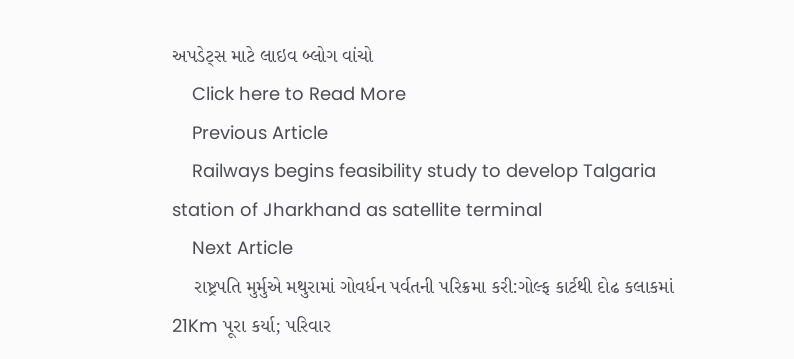અપડેટ્સ માટે લાઇવ બ્લોગ વાંચો
    Click here to Read More
    Previous Article
    Railways begins feasibility study to develop Talgaria station of Jharkhand as satellite terminal
    Next Article
    રાષ્ટ્રપતિ મુર્મુએ મથુરામાં ગોવર્ધન પર્વતની પરિક્રમા કરી:ગોલ્ફ કાર્ટથી દોઢ કલાકમાં 21Km પૂરા કર્યા; પરિવાર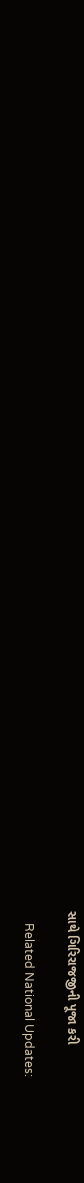સાથે ગિરિરાજજીની પૂજા કરી

    Related National Updates: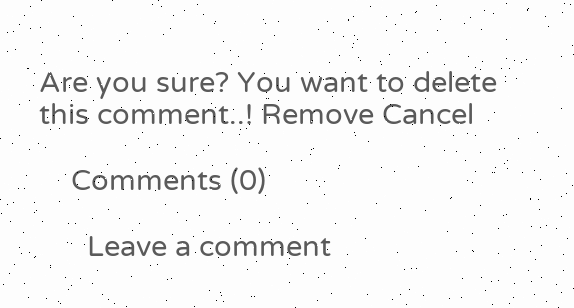Are you sure? You want to delete this comment..! Remove Cancel

    Comments (0)

      Leave a comment